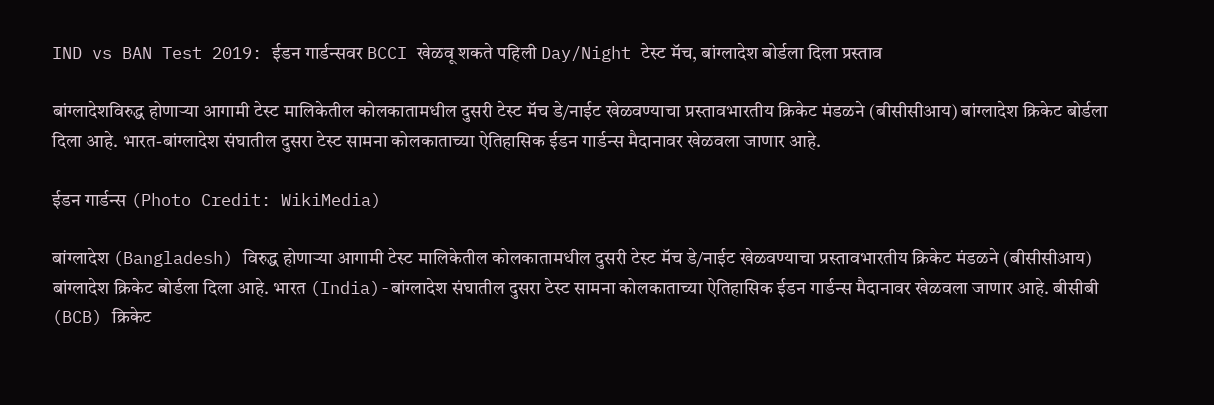IND vs BAN Test 2019: ईडन गार्डन्सवर BCCI खेळवू शकते पहिली Day/Night टेस्ट मॅच, बांग्लादेश बोर्डला दिला प्रस्ताव

बांग्लादेशविरुद्ध होणाऱ्या आगामी टेस्ट मालिकेतील कोलकातामधील दुसरी टेस्ट मॅच डे/नाईट खेळवण्याचा प्रस्तावभारतीय क्रिकेट मंडळने (बीसीसीआय) बांग्लादेश क्रिकेट बोर्डला दिला आहे. भारत-बांग्लादेश संघातील दुसरा टेस्ट सामना कोलकाताच्या ऐतिहासिक ईडन गार्डन्स मैदानावर खेळवला जाणार आहे.

ईडन गार्डन्स (Photo Credit: WikiMedia)

बांग्लादेश (Bangladesh) विरुद्ध होणाऱ्या आगामी टेस्ट मालिकेतील कोलकातामधील दुसरी टेस्ट मॅच डे/नाईट खेळवण्याचा प्रस्तावभारतीय क्रिकेट मंडळने (बीसीसीआय) बांग्लादेश क्रिकेट बोर्डला दिला आहे. भारत (India)-बांग्लादेश संघातील दुसरा टेस्ट सामना कोलकाताच्या ऐतिहासिक ईडन गार्डन्स मैदानावर खेळवला जाणार आहे. बीसीबी (BCB) क्रिकेट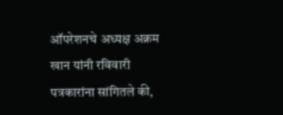ऑपरेशनचे अध्यक्ष अक्रम खान यांनी रविवारी पत्रकारांना सांगितले की,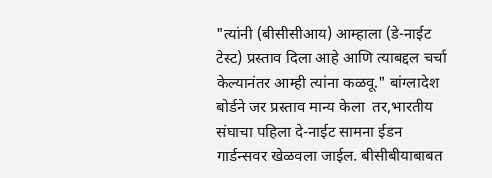"त्यांनी (बीसीसीआय) आम्हाला (डे-नाईट टेस्ट) प्रस्ताव दिला आहे आणि त्याबद्दल चर्चा केल्यानंतर आम्ही त्यांना कळवू." बांग्लादेश बोर्डने जर प्रस्ताव मान्य केला  तर,भारतीय संघाचा पहिला दे-नाईट सामना ईडन गार्डन्सवर खेळवला जाईल. बीसीबीयाबाबत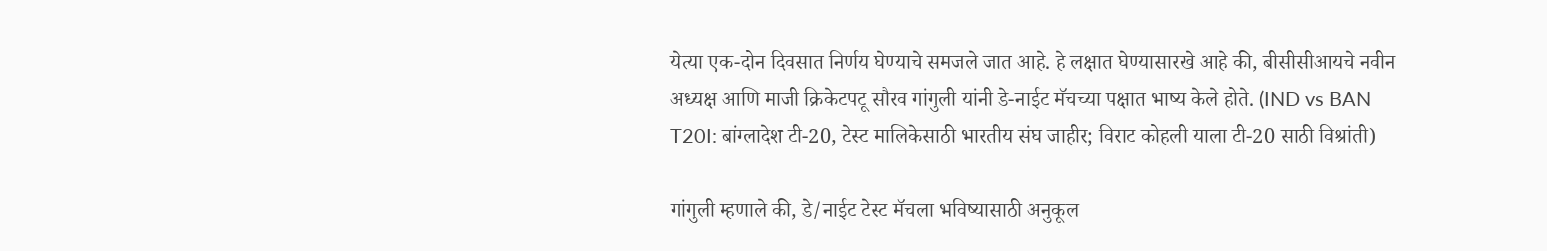येत्या एक-दोन दिवसात निर्णय घेण्याचे समजले जात आहे. हे लक्षात घेण्यासारखे आहे की, बीसीसीआयचे नवीन अध्यक्ष आणि माजी क्रिकेटपटू सौरव गांगुली यांनी डे-नाईट मॅचच्या पक्षात भाष्य केले होते. (IND vs BAN T20I: बांग्लादेश टी-20, टेस्ट मालिकेसाठी भारतीय संघ जाहीर; विराट कोहली याला टी-20 साठी विश्रांती)

गांगुली म्हणाले की, डे/नाईट टेस्ट मॅचला भविष्यासाठी अनुकूल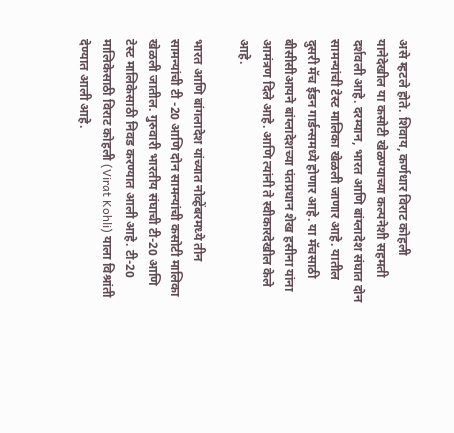असे म्हटले होते. शिवाय, कर्णधार विराट कोहली यानेदेखील या कसोटी खेळण्याच्या कल्पनेशी सहमती दर्शवली आहे. दरम्यान, भारत आणि बांग्लादेश संघात दोन सामन्यांची टेस्ट मालिका खेळली जाणार आहे. यातील दुसरी मॅच ईडन गार्डन्समध्ये होणार आहे. या मॅचसाठी बीसीसीआयने बांग्लादेशच्या पंतप्रधान शेख हसीना यांना आमंत्रण दिले आहे. आणि त्यांनी ते स्वीकारदेखील केले आहे.

भारत आणि बांगलादेश यांच्यात नोव्हेंबरमध्ये तीन सामन्यांची टी -20 आणि दोन सामन्यांची कसोटी मालिका खेळली जातील. गुरुवारी भारतीय संघाची टी-20 आणि टेस्ट मालिकेसाठी निवड करण्यात आली आहे. टी-20 मालिकेसाठी विराट कोहली (Virat Kohli) याला विश्रांती देण्यात आली आहे.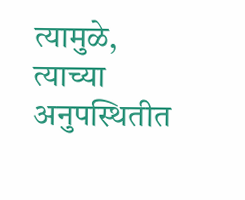त्यामुळे, त्याच्या अनुपस्थितीत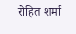रोहित शर्मा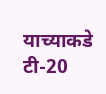याच्याकडे टी-20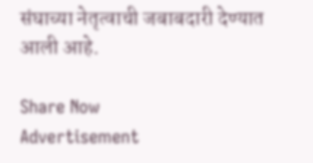संघाच्या नेतृत्वाची जबाबदारी देण्यात आली आहे.

Share Now
Advertisement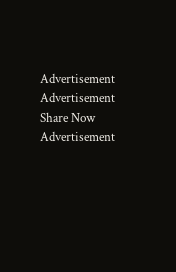Advertisement
Advertisement
Share Now
Advertisement